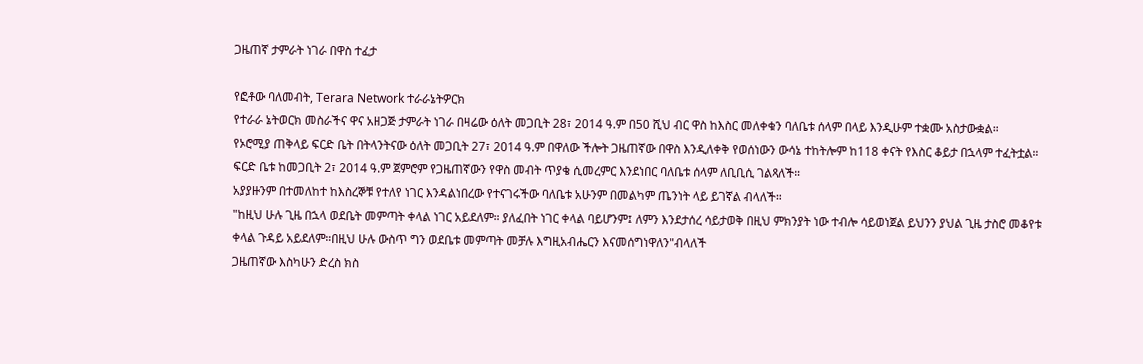ጋዜጠኛ ታምራት ነገራ በዋስ ተፈታ

የፎቶው ባለመብት, Terara Network ተራራኔትዎርክ
የተራራ ኔትወርክ መስራችና ዋና አዘጋጅ ታምራት ነገራ በዛሬው ዕለት መጋቢት 28፣ 2014 ዓ.ም በ50 ሺህ ብር ዋስ ከእስር መለቀቁን ባለቤቱ ሰላም በላይ እንዲሁም ተቋሙ አስታውቋል።
የኦሮሚያ ጠቅላይ ፍርድ ቤት በትላንትናው ዕለት መጋቢት 27፣ 2014 ዓ.ም በዋለው ችሎት ጋዜጠኛው በዋስ እንዲለቀቅ የወሰነውን ውሳኔ ተከትሎም ከ118 ቀናት የእስር ቆይታ በኋላም ተፈትቷል።
ፍርድ ቤቱ ከመጋቢት 2፣ 2014 ዓ.ም ጀምሮም የጋዜጠኛውን የዋስ መብት ጥያቄ ሲመረምር እንደነበር ባለቤቱ ሰላም ለቢቢሲ ገልጻለች።
አያያዙንም በተመለከተ ከእስረኞቹ የተለየ ነገር እንዳልነበረው የተናገሩችው ባለቤቱ አሁንም በመልካም ጤንነት ላይ ይገኛል ብላለች።
"ከዚህ ሁሉ ጊዜ በኋላ ወደቤት መምጣት ቀላል ነገር አይደለም። ያለፈበት ነገር ቀላል ባይሆንም፤ ለምን እንደታሰረ ሳይታወቅ በዚህ ምክንያት ነው ተብሎ ሳይወነጀል ይህንን ያህል ጊዜ ታስሮ መቆየቱ ቀላል ጉዳይ አይደለም።በዚህ ሁሉ ውስጥ ግን ወደቤቱ መምጣት መቻሉ እግዚአብሔርን እናመሰግነዋለን"ብላለች
ጋዜጠኛው እስካሁን ድረስ ክስ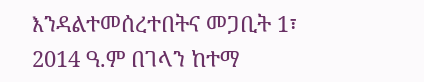እንዳልተመሰረተበትና መጋቢት 1፣ 2014 ዓ.ም በገላን ከተማ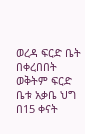ወረዳ ፍርድ ቤት በቀረበበት ወቅትም ፍርድ ቤቱ አቃቤ ህግ በ15 ቀናት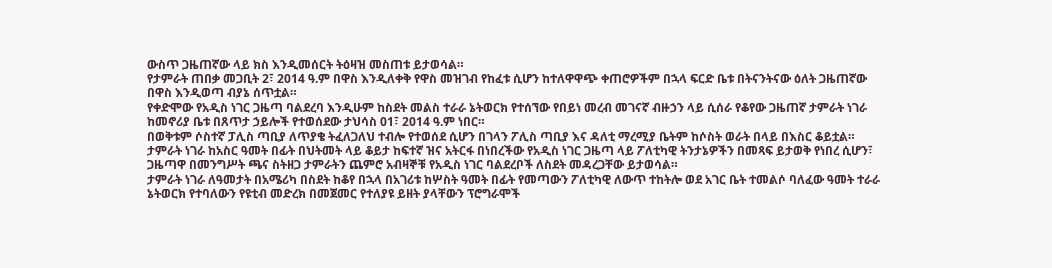ውስጥ ጋዜጠኛው ላይ ክስ እንዲመሰርት ትዕዛዝ መስጠቱ ይታወሳል።
የታምራት ጠበቃ መጋቢት 2፣ 2014 ዓ.ም በዋስ እንዲለቀቅ የዋስ መዝገብ የከፈቱ ሲሆን ከተለዋዋጭ ቀጠሮዎችም በኋላ ፍርድ ቤቱ በትናንትናው ዕለት ጋዜጠኛው በዋስ እንዲወጣ ብያኔ ሰጥቷል።
የቀድሞው የአዲስ ነገር ጋዜጣ ባልደረባ እንዲሁም ከስደት መልስ ተራራ ኔትወርክ የተሰኘው የበይነ መረብ መገናኛ ብዙኃን ላይ ሲሰራ የቆየው ጋዜጠኛ ታምራት ነገራ ከመኖሪያ ቤቱ በጸጥታ ኃይሎች የተወሰደው ታህሳስ 01፣ 2014 ዓ.ም ነበር።
በወቅቱም ሶስተኛ ፓሊስ ጣቢያ ለጥያቄ ትፈለጋለህ ተብሎ የተወሰደ ሲሆን በገላን ፖሊስ ጣቢያ እና ዳለቲ ማረሚያ ቤትም ከሶስት ወራት በላይ በእስር ቆይቷል።
ታምራት ነገራ ከአስር ዓመት በፊት በህትመት ላይ ቆይታ ከፍተኛ ዝና አትርፋ በነበረችው የአዲስ ነገር ጋዜጣ ላይ ፖለቲካዊ ትንታኔዎችን በመጻፍ ይታወቅ የነበረ ሲሆን፣ ጋዜጣዋ በመንግሥት ጫና ስትዘጋ ታምራትን ጨምሮ አብዛኞቹ የአዲስ ነገር ባልደረቦች ለስደት መዳረጋቸው ይታወሳል።
ታምራት ነገራ ለዓመታት በአሜሪካ በስደት ከቆየ በኋላ በአገሪቱ ከሦስት ዓመት በፊት የመጣውን ፖለቲካዊ ለውጥ ተከትሎ ወደ አገር ቤት ተመልሶ ባለፈው ዓመት ተራራ ኔትወርክ የተባለውን የዩቲብ መድረክ በመጀመር የተለያዩ ይዘት ያላቸውን ፕሮግራሞች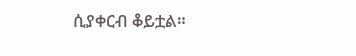ሲያቀርብ ቆይቷል።